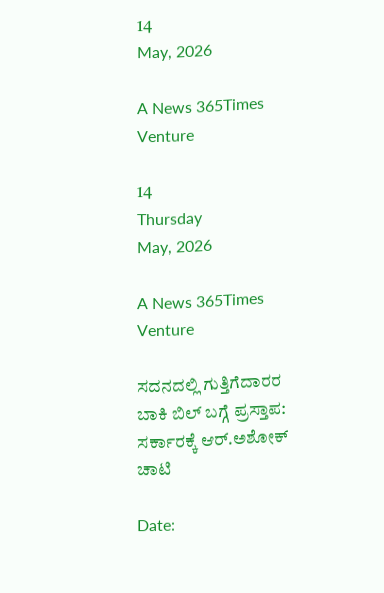14
May, 2026

A News 365Times Venture

14
Thursday
May, 2026

A News 365Times Venture

ಸದನದಲ್ಲಿ ಗುತ್ತಿಗೆದಾರರ ಬಾಕಿ ಬಿಲ್ ಬಗ್ಗೆ ಪ್ರಸ್ತಾಪ: ಸರ್ಕಾರಕ್ಕೆ ಆರ್.ಅಶೋಕ್ ಚಾಟಿ

Date: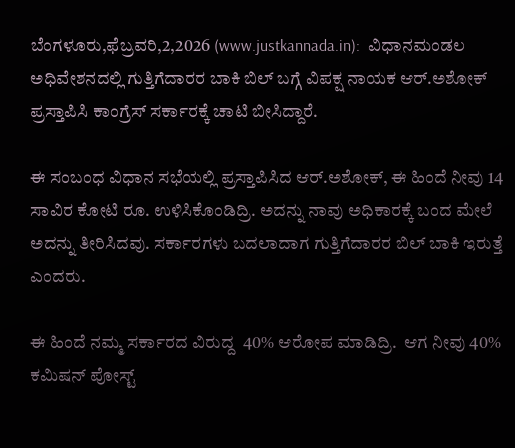ಬೆಂಗಳೂರು,ಫೆಬ್ರವರಿ,2,2026 (www.justkannada.in):  ವಿಧಾನಮಂಡಲ ಅಧಿವೇಶನದಲ್ಲಿ ಗುತ್ತಿಗೆದಾರರ ಬಾಕಿ ಬಿಲ್ ಬಗ್ಗೆ ವಿಪಕ್ಷ ನಾಯಕ ಆರ್.ಅಶೋಕ್ ಪ್ರಸ್ತಾಪಿಸಿ ಕಾಂಗ್ರೆಸ್ ಸರ್ಕಾರಕ್ಕೆ ಚಾಟಿ ಬೀಸಿದ್ದಾರೆ.

ಈ ಸಂಬಂಧ ವಿಧಾನ ಸಭೆಯಲ್ಲಿ ಪ್ರಸ್ತಾಪಿಸಿದ ಆರ್.ಅಶೋಕ್, ಈ ಹಿಂದೆ ನೀವು 14 ಸಾವಿರ ಕೋಟಿ ರೂ. ಉಳಿಸಿಕೊಂಡಿದ್ರಿ. ಅದನ್ನು ನಾವು ಅಧಿಕಾರಕ್ಕೆ ಬಂದ ಮೇಲೆ ಅದನ್ನು ತೀರಿಸಿದವು. ಸರ್ಕಾರಗಳು ಬದಲಾದಾಗ ಗುತ್ತಿಗೆದಾರರ ಬಿಲ್ ಬಾಕಿ ಇರುತ್ತೆ ಎಂದರು.

ಈ ಹಿಂದೆ ನಮ್ಮ ಸರ್ಕಾರದ ವಿರುದ್ದ  40% ಆರೋಪ ಮಾಡಿದ್ರಿ.  ಆಗ ನೀವು 40% ಕಮಿಷನ್ ಪೋಸ್ಟ್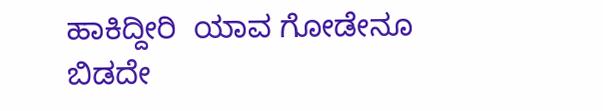ಹಾಕಿದ್ದೀರಿ  ಯಾವ ಗೋಡೇನೂ ಬಿಡದೇ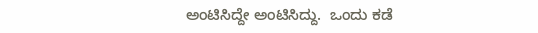ಅಂಟಿಸಿದ್ದೇ ಅಂಟಿಸಿದ್ದು.  ಒಂದು ಕಡೆ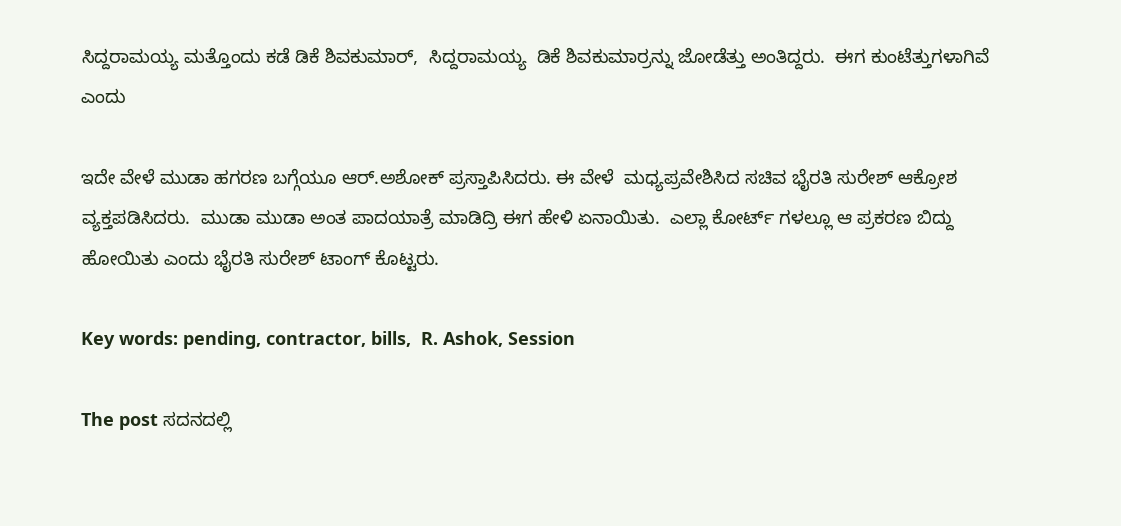ಸಿದ್ದರಾಮಯ್ಯ ಮತ್ತೊಂದು ಕಡೆ ಡಿಕೆ ಶಿವಕುಮಾರ್,  ಸಿ‍ದ್ದರಾಮಯ್ಯ  ಡಿಕೆ ಶಿವಕುಮಾರ್ರನ್ನು ಜೋಡೆತ್ತು ಅಂತಿದ್ದರು.  ಈಗ ಕುಂಟೆತ್ತುಗಳಾಗಿವೆ ಎಂದು

ಇದೇ ವೇಳೆ ಮುಡಾ ಹಗರಣ ಬಗ್ಗೆಯೂ ಆರ್.ಅಶೋಕ್ ಪ್ರಸ್ತಾಪಿಸಿದರು. ಈ ವೇಳೆ  ಮಧ್ಯಪ್ರವೇಶಿಸಿದ ಸಚಿವ ಭೈರತಿ ಸುರೇಶ್ ಆಕ್ರೋಶ ವ್ಯಕ್ತಪಡಿಸಿದರು.  ಮುಡಾ ಮುಡಾ ಅಂತ ಪಾದಯಾತ್ರೆ ಮಾಡಿದ್ರಿ ಈಗ ಹೇಳಿ ಏನಾಯಿತು.  ಎಲ್ಲಾ ಕೋರ್ಟ್ ಗಳಲ್ಲೂ ಆ ಪ್ರಕರಣ ಬಿದ್ದು ಹೋಯಿತು ಎಂದು ಭೈರತಿ ಸುರೇಶ್ ಟಾಂಗ್ ಕೊಟ್ಟರು.

Key words: pending, contractor, bills,  R. Ashok, Session

The post ಸದನದಲ್ಲಿ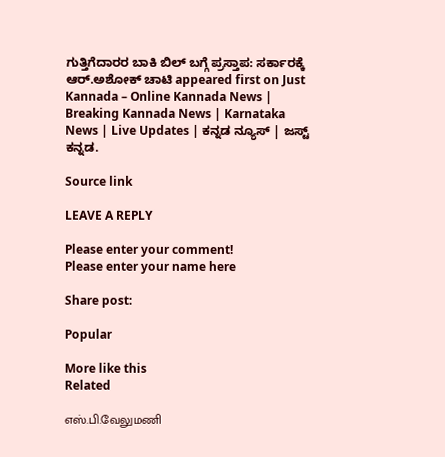ಗುತ್ತಿಗೆದಾರರ ಬಾಕಿ ಬಿಲ್ ಬಗ್ಗೆ ಪ್ರಸ್ತಾಪ: ಸರ್ಕಾರಕ್ಕೆ ಆರ್.ಅಶೋಕ್ ಚಾಟಿ appeared first on Just Kannada – Online Kannada News | Breaking Kannada News | Karnataka News | Live Updates | ಕನ್ನಡ ನ್ಯೂಸ್ | ಜಸ್ಟ್ ಕನ್ನಡ.

Source link

LEAVE A REPLY

Please enter your comment!
Please enter your name here

Share post:

Popular

More like this
Related

எஸ்.பி.வேலுமணி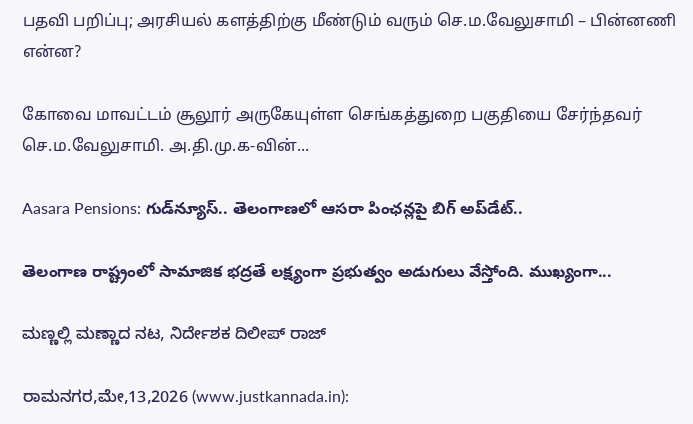பதவி பறிப்பு; அரசியல் களத்திற்கு மீண்டும் வரும் செ.ம.வேலுசாமி – பின்னணி என்ன?

கோவை மாவட்டம் சூலூர் அருகேயுள்ள செங்கத்துறை பகுதியை சேர்ந்தவர் செ.ம.வேலுசாமி. அ.தி.மு.க-வின்...

Aasara Pensions: గుడ్‌న్యూస్.. తెలంగాణలో ఆసరా పింఛన్లపై బిగ్ అప్‌డేట్..

తెలంగాణ రాష్ట్రంలో సామాజిక భద్రతే లక్ష్యంగా ప్రభుత్వం అడుగులు వేస్తోంది. ముఖ్యంగా...

ಮಣ್ಣಲ್ಲಿ ಮಣ್ಣಾದ ನಟ, ನಿರ್ದೇಶಕ ದಿಲೀಪ್ ರಾಜ್

ರಾಮನಗರ,ಮೇ,13,2026 (www.justkannada.in):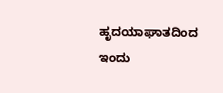ಹೃದಯಾಘಾತದಿಂದ ಇಂದು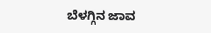ಬೆಳಗ್ಗಿನ ಜಾವ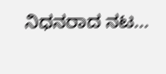ನಿಧನರಾದ ನಟ...